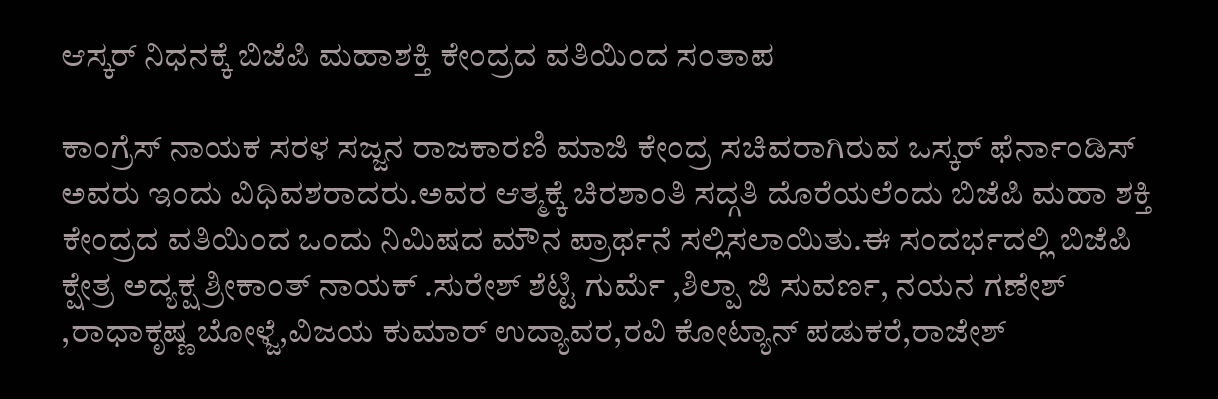ಆಸ್ಕರ್ ನಿಧನಕ್ಕೆ ಬಿಜೆಪಿ ಮಹಾಶಕ್ತಿ ಕೇಂದ್ರದ ವತಿಯಿಂದ ಸಂತಾಪ

ಕಾಂಗ್ರೆಸ್ ನಾಯಕ ಸರಳ ಸಜ್ಜನ ರಾಜಕಾರಣಿ ಮಾಜಿ ಕೇಂದ್ರ ಸಚಿವರಾಗಿರುವ ಒಸ್ಕರ್ ಫೆರ್ನಾಂಡಿಸ್ ಅವರು ಇಂದು ವಿಧಿವಶರಾದರು.ಅವರ ಆತ್ಮಕ್ಕೆ ಚಿರಶಾಂತಿ ಸದ್ಗತಿ ದೊರೆಯಲೆಂದು ಬಿಜೆಪಿ ಮಹಾ ಶಕ್ತಿ ಕೇಂದ್ರದ ವತಿಯಿಂದ ಒಂದು ನಿಮಿಷದ ಮೌನ ಪ್ರಾರ್ಥನೆ ಸಲ್ಲಿಸಲಾಯಿತು.ಈ ಸಂದರ್ಭದಲ್ಲಿ ಬಿಜೆಪಿ ಕ್ಷೇತ್ರ ಅದ್ಯಕ್ಷ ಶ್ರೀಕಾಂತ್ ನಾಯಕ್ .ಸುರೇಶ್ ಶೆಟ್ಟಿ ಗುರ್ಮೆ ,ಶಿಲ್ಪಾ ಜಿ ಸುವರ್ಣ, ನಯನ ಗಣೇಶ್ ,ರಾಧಾಕೃಷ್ಣ ಬೋಳ್ಜೆ,ವಿಜಯ ಕುಮಾರ್ ಉದ್ಯಾವರ,ರವಿ ಕೋಟ್ಯಾನ್ ಪಡುಕರೆ,ರಾಜೇಶ್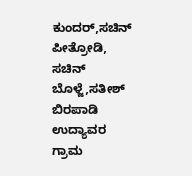ಕುಂದರ್,ಸಚಿನ್ ಪೀತ್ರೋಡಿ, ಸಚಿನ್ ಬೊಳ್ಜೆ,ಸತೀಶ್ ಬಿರಪಾಡಿ ಉದ್ಯಾವರ ಗ್ರಾಮ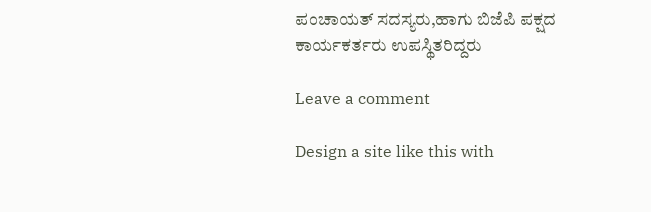ಪಂಚಾಯತ್ ಸದಸ್ಯರು,ಹಾಗು ಬಿಜೆಪಿ ಪಕ್ಷದ ಕಾರ್ಯಕರ್ತರು ಉಪಸ್ಥಿತರಿದ್ದರು

Leave a comment

Design a site like this with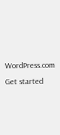WordPress.com
Get started